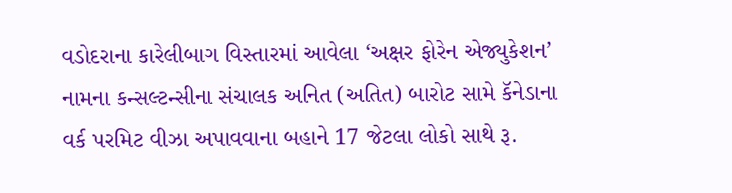વડોદરાના કારેલીબાગ વિસ્તારમાં આવેલા ‘અક્ષર ફોરેન એજ્યુકેશન’ નામના કન્સલ્ટન્સીના સંચાલક અનિત (અતિત) બારોટ સામે કૅનેડાના વર્ક પરમિટ વીઝા અપાવવાના બહાને 17 જેટલા લોકો સાથે રૂ.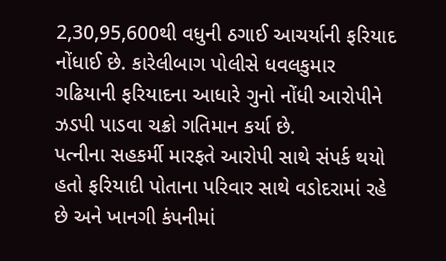2,30,95,600થી વધુની ઠગાઈ આચર્યાની ફરિયાદ નોંધાઈ છે. કારેલીબાગ પોલીસે ધવલકુમાર ગઢિયાની ફરિયાદના આધારે ગુનો નોંધી આરોપીને ઝડપી પાડવા ચક્રો ગતિમાન કર્યા છે.
પત્નીના સહકર્મી મારફતે આરોપી સાથે સંપર્ક થયો હતો ફરિયાદી પોતાના પરિવાર સાથે વડોદરામાં રહે છે અને ખાનગી કંપનીમાં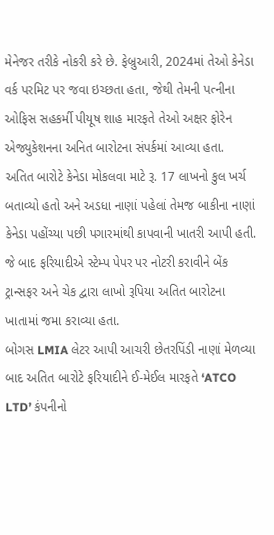મેનેજર તરીકે નોકરી કરે છે. ફેબ્રુઆરી, 2024માં તેઓ કેનેડા વર્ક પરમિટ પર જવા ઇચ્છતા હતા, જેથી તેમની પત્નીના ઓફિસ સહકર્મી પીયૂષ શાહ મારફતે તેઓ અક્ષર ફોરેન એજ્યુકેશનના અનિત બારોટના સંપર્કમાં આવ્યા હતા.
અતિત બારોટે કેનેડા મોકલવા માટે રૂ. 17 લાખનો કુલ ખર્ચ બતાવ્યો હતો અને અડધા નાણાં પહેલાં તેમજ બાકીના નાણાં કેનેડા પહોંચ્યા પછી પગારમાંથી કાપવાની ખાતરી આપી હતી. જે બાદ ફરિયાદીએ સ્ટેમ્પ પેપર પર નોટરી કરાવીને બેંક ટ્રાન્સફર અને ચેક દ્વારા લાખો રૂપિયા અતિત બારોટના ખાતામાં જમા કરાવ્યા હતા.
બોગસ LMIA લેટર આપી આચરી છેતરપિંડી નાણાં મેળવ્યા બાદ અતિત બારોટે ફરિયાદીને ઈ-મેઈલ મારફતે ‘ATCO LTD’ કંપનીનો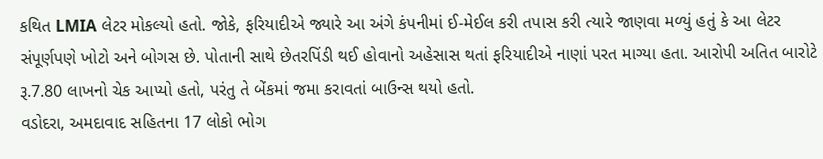કથિત LMIA લેટર મોકલ્યો હતો. જોકે, ફરિયાદીએ જ્યારે આ અંગે કંપનીમાં ઈ-મેઈલ કરી તપાસ કરી ત્યારે જાણવા મળ્યું હતું કે આ લેટર સંપૂર્ણપણે ખોટો અને બોગસ છે. પોતાની સાથે છેતરપિંડી થઈ હોવાનો અહેસાસ થતાં ફરિયાદીએ નાણાં પરત માગ્યા હતા. આરોપી અતિત બારોટે રૂ.7.80 લાખનો ચેક આપ્યો હતો, પરંતુ તે બેંકમાં જમા કરાવતાં બાઉન્સ થયો હતો.
વડોદરા, અમદાવાદ સહિતના 17 લોકો ભોગ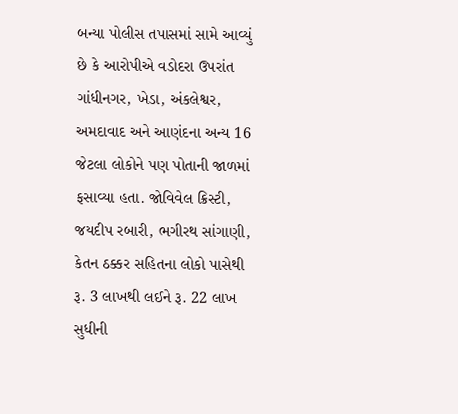બન્યા પોલીસ તપાસમાં સામે આવ્યું છે કે આરોપીએ વડોદરા ઉપરાંત ગાંધીનગર, ખેડા, અંકલેશ્વર, અમદાવાદ અને આણંદના અન્ય 16 જેટલા લોકોને પણ પોતાની જાળમાં ફસાવ્યા હતા. જોવિવેલ ક્રિસ્ટી, જયદીપ રબારી, ભગીરથ સાંગાણી, કેતન ઠક્કર સહિતના લોકો પાસેથી રૂ. 3 લાખથી લઈને રૂ. 22 લાખ સુધીની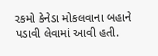રકમો કેનેડા મોકલવાના બહાને પડાવી લેવામાં આવી હતી.